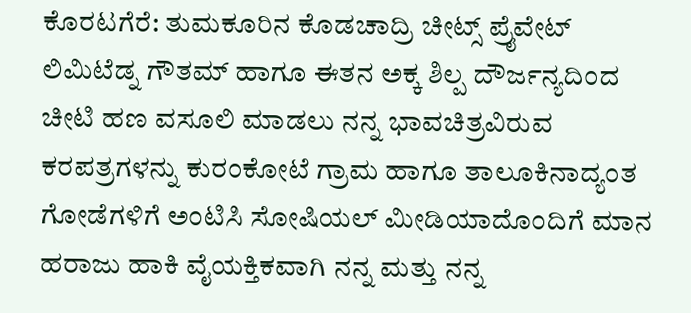ಕೊರಟಗೆರೆ: ತುಮಕೂರಿನ ಕೊಡಚಾದ್ರಿ ಚೀಟ್ಸ್ ಪ್ರೈವೇಟ್ ಲಿಮಿಟೆಡ್ನ ಗೌತಮ್ ಹಾಗೂ ಈತನ ಅಕ್ಕ ಶಿಲ್ಪ ದೌರ್ಜನ್ಯದಿಂದ ಚೀಟಿ ಹಣ ವಸೂಲಿ ಮಾಡಲು ನನ್ನ ಭಾವಚಿತ್ರವಿರುವ ಕರಪತ್ರಗಳನ್ನು ಕುರಂಕೋಟೆ ಗ್ರಾಮ ಹಾಗೂ ತಾಲೂಕಿನಾದ್ಯಂತ ಗೋಡೆಗಳಿಗೆ ಅಂಟಿಸಿ ಸೋಷಿಯಲ್ ಮೀಡಿಯಾದೊಂದಿಗೆ ಮಾನ ಹರಾಜು ಹಾಕಿ ವೈಯಕ್ತಿಕವಾಗಿ ನನ್ನ ಮತ್ತು ನನ್ನ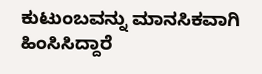ಕುಟುಂಬವನ್ನು ಮಾನಸಿಕವಾಗಿ ಹಿಂಸಿಸಿದ್ದಾರೆ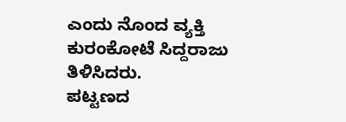ಎಂದು ನೊಂದ ವ್ಯಕ್ತಿ ಕುರಂಕೋಟೆ ಸಿದ್ದರಾಜು ತಿಳಿಸಿದರು.
ಪಟ್ಟಣದ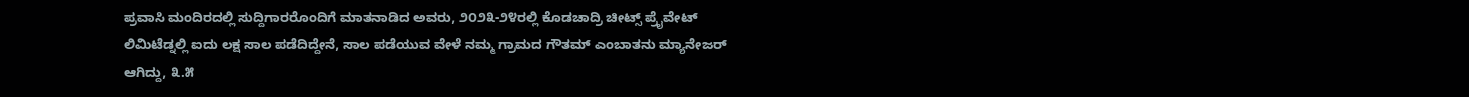ಪ್ರವಾಸಿ ಮಂದಿರದಲ್ಲಿ ಸುದ್ದಿಗಾರರೊಂದಿಗೆ ಮಾತನಾಡಿದ ಅವರು, ೨೦೨೩-೨೪ರಲ್ಲಿ ಕೊಡಚಾದ್ರಿ ಚೀಟ್ಸ್ ಪ್ರೈವೇಟ್ ಲಿಮಿಟೆಡ್ನಲ್ಲಿ ಐದು ಲಕ್ಷ ಸಾಲ ಪಡೆದಿದ್ದೇನೆ, ಸಾಲ ಪಡೆಯುವ ವೇಳೆ ನಮ್ಮ ಗ್ರಾಮದ ಗೌತಮ್ ಎಂಬಾತನು ಮ್ಯಾನೇಜರ್ ಆಗಿದ್ದು, ೩.೫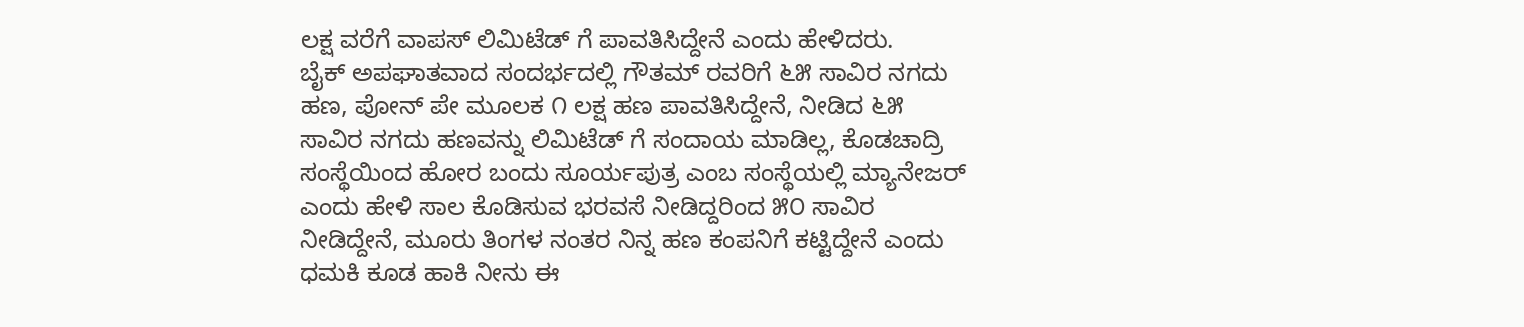ಲಕ್ಷ ವರೆಗೆ ವಾಪಸ್ ಲಿಮಿಟೆಡ್ ಗೆ ಪಾವತಿಸಿದ್ದೇನೆ ಎಂದು ಹೇಳಿದರು.
ಬೈಕ್ ಅಪಘಾತವಾದ ಸಂದರ್ಭದಲ್ಲಿ ಗೌತಮ್ ರವರಿಗೆ ೬೫ ಸಾವಿರ ನಗದು ಹಣ, ಪೋನ್ ಪೇ ಮೂಲಕ ೧ ಲಕ್ಷ ಹಣ ಪಾವತಿಸಿದ್ದೇನೆ, ನೀಡಿದ ೬೫ ಸಾವಿರ ನಗದು ಹಣವನ್ನು ಲಿಮಿಟೆಡ್ ಗೆ ಸಂದಾಯ ಮಾಡಿಲ್ಲ, ಕೊಡಚಾದ್ರಿ ಸಂಸ್ಥೆಯಿಂದ ಹೋರ ಬಂದು ಸೂರ್ಯಪುತ್ರ ಎಂಬ ಸಂಸ್ಥೆಯಲ್ಲಿ ಮ್ಯಾನೇಜರ್ ಎಂದು ಹೇಳಿ ಸಾಲ ಕೊಡಿಸುವ ಭರವಸೆ ನೀಡಿದ್ದರಿಂದ ೫೦ ಸಾವಿರ ನೀಡಿದ್ದೇನೆ, ಮೂರು ತಿಂಗಳ ನಂತರ ನಿನ್ನ ಹಣ ಕಂಪನಿಗೆ ಕಟ್ಟಿದ್ದೇನೆ ಎಂದು ಧಮಕಿ ಕೂಡ ಹಾಕಿ ನೀನು ಈ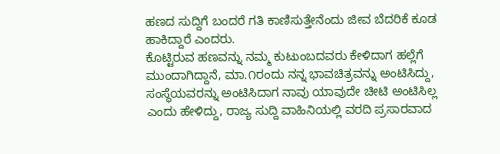ಹಣದ ಸುದ್ದಿಗೆ ಬಂದರೆ ಗತಿ ಕಾಣಿಸುತ್ತೇನೆಂದು ಜೀವ ಬೆದರಿಕೆ ಕೂಡ ಹಾಕಿದ್ದಾರೆ ಎಂದರು.
ಕೊಟ್ಟಿರುವ ಹಣವನ್ನು ನಮ್ಮ ಕುಟುಂಬದವರು ಕೇಳಿದಾಗ ಹಲ್ಲೆಗೆ ಮುಂದಾಗಿದ್ದಾನೆ, ಮಾ.೧ರಂದು ನನ್ನ ಭಾವಚಿತ್ರವನ್ನು ಅಂಟಿಸಿದ್ದು, ಸಂಸ್ಥೆಯವರನ್ನು ಅಂಟಿಸಿದಾಗ ನಾವು ಯಾವುದೇ ಚೀಟಿ ಅಂಟಿಸಿಲ್ಲ ಎಂದು ಹೇಳಿದ್ದು, ರಾಜ್ಯ ಸುದ್ದಿ ವಾಹಿನಿಯಲ್ಲಿ ವರದಿ ಪ್ರಸಾರವಾದ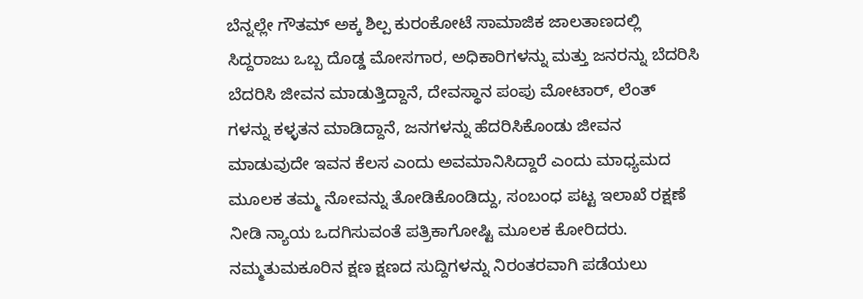ಬೆನ್ನಲ್ಲೇ ಗೌತಮ್ ಅಕ್ಕ ಶಿಲ್ಪ ಕುರಂಕೋಟೆ ಸಾಮಾಜಿಕ ಜಾಲತಾಣದಲ್ಲಿ ಸಿದ್ದರಾಜು ಒಬ್ಬ ದೊಡ್ಡ ಮೋಸಗಾರ, ಅಧಿಕಾರಿಗಳನ್ನು ಮತ್ತು ಜನರನ್ನು ಬೆದರಿಸಿ ಬೆದರಿಸಿ ಜೀವನ ಮಾಡುತ್ತಿದ್ದಾನೆ, ದೇವಸ್ಥಾನ ಪಂಪು ಮೋಟಾರ್, ಲೆಂತ್ ಗಳನ್ನು ಕಳ್ಳತನ ಮಾಡಿದ್ದಾನೆ, ಜನಗಳನ್ನು ಹೆದರಿಸಿಕೊಂಡು ಜೀವನ ಮಾಡುವುದೇ ಇವನ ಕೆಲಸ ಎಂದು ಅವಮಾನಿಸಿದ್ದಾರೆ ಎಂದು ಮಾಧ್ಯಮದ ಮೂಲಕ ತಮ್ಮ ನೋವನ್ನು ತೋಡಿಕೊಂಡಿದ್ದು, ಸಂಬಂಧ ಪಟ್ಟ ಇಲಾಖೆ ರಕ್ಷಣೆ ನೀಡಿ ನ್ಯಾಯ ಒದಗಿಸುವಂತೆ ಪತ್ರಿಕಾಗೋಷ್ಟಿ ಮೂಲಕ ಕೋರಿದರು.
ನಮ್ಮತುಮಕೂರಿನ ಕ್ಷಣ ಕ್ಷಣದ ಸುದ್ದಿಗಳನ್ನು ನಿರಂತರವಾಗಿ ಪಡೆಯಲು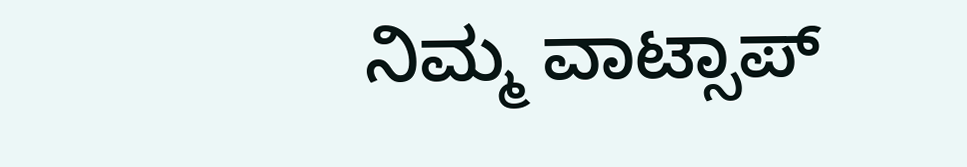ನಿಮ್ಮ ವಾಟ್ಸಾಪ್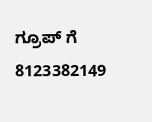ಗ್ರೂಪ್ ಗೆ 8123382149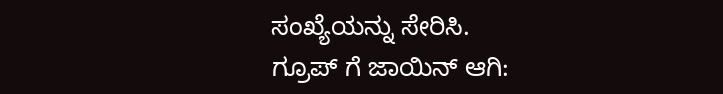ಸಂಖ್ಯೆಯನ್ನು ಸೇರಿಸಿ.
ಗ್ರೂಪ್ ಗೆ ಜಾಯಿನ್ ಆಗಿ: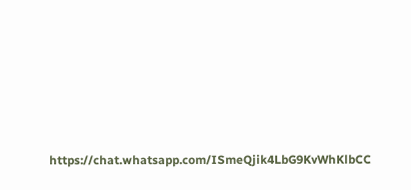https://chat.whatsapp.com/ISmeQjik4LbG9KvWhKlbCC